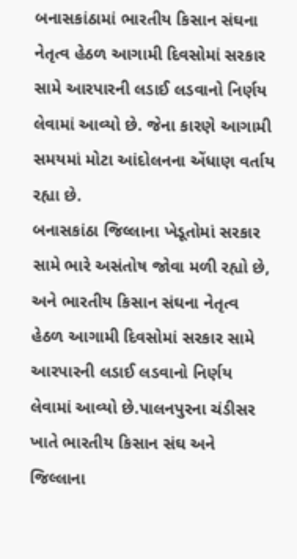બનાસકાંઠામાં ભારતીય કિસાન સંઘના નેતૃત્વ હેઠળ આગામી દિવસોમાં સરકાર સામે આરપારની લડાઈ લડવાનો નિર્ણય લેવામાં આવ્યો છે. જેના કારણે આગામી સમયમાં મોટા આંદોલનના એંધાણ વર્તાય રહ્યા છે.
બનાસકાંઠા જિલ્લાના ખેડૂતોમાં સરકાર સામે ભારે અસંતોષ જોવા મળી રહ્યો છે, અને ભારતીય કિસાન સંઘના નેતૃત્વ હેઠળ આગામી દિવસોમાં સરકાર સામે આરપારની લડાઈ લડવાનો નિર્ણય લેવામાં આવ્યો છે.પાલનપુરના ચંડીસર ખાતે ભારતીય કિસાન સંઘ અને જિલ્લાના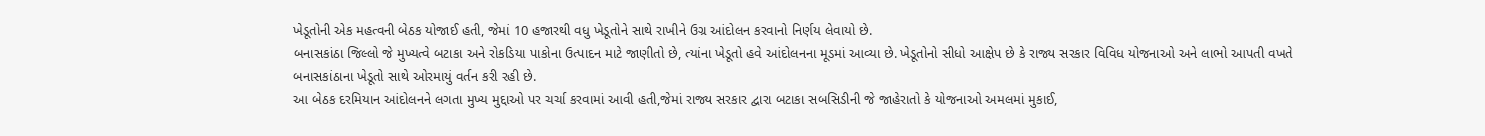ખેડૂતોની એક મહત્વની બેઠક યોજાઈ હતી, જેમાં 10 હજારથી વધુ ખેડૂતોને સાથે રાખીને ઉગ્ર આંદોલન કરવાનો નિર્ણય લેવાયો છે.
બનાસકાંઠા જિલ્લો જે મુખ્યત્વે બટાકા અને રોકડિયા પાકોના ઉત્પાદન માટે જાણીતો છે, ત્યાંના ખેડૂતો હવે આંદોલનના મૂડમાં આવ્યા છે. ખેડૂતોનો સીધો આક્ષેપ છે કે રાજ્ય સરકાર વિવિધ યોજનાઓ અને લાભો આપતી વખતે બનાસકાંઠાના ખેડૂતો સાથે ઓરમાયું વર્તન કરી રહી છે.
આ બેઠક દરમિયાન આંદોલનને લગતા મુખ્ય મુદ્દાઓ પર ચર્ચા કરવામાં આવી હતી,જેમાં રાજ્ય સરકાર દ્વારા બટાકા સબસિડીની જે જાહેરાતો કે યોજનાઓ અમલમાં મુકાઈ,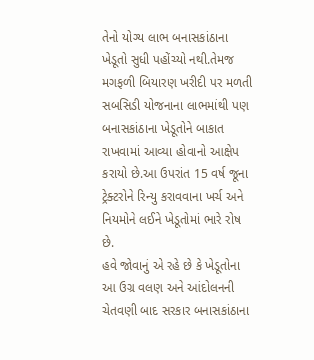તેનો યોગ્ય લાભ બનાસકાંઠાના ખેડૂતો સુધી પહોંચ્યો નથી.તેમજ મગફળી બિયારણ ખરીદી પર મળતી સબસિડી યોજનાના લાભમાંથી પણ બનાસકાંઠાના ખેડૂતોને બાકાત રાખવામાં આવ્યા હોવાનો આક્ષેપ કરાયો છે.આ ઉપરાંત 15 વર્ષ જૂના ટ્રેક્ટરોને રિન્યુ કરાવવાના ખર્ચ અને નિયમોને લઈને ખેડૂતોમાં ભારે રોષ છે.
હવે જોવાનું એ રહે છે કે ખેડૂતોના આ ઉગ્ર વલણ અને આંદોલનની ચેતવણી બાદ સરકાર બનાસકાંઠાના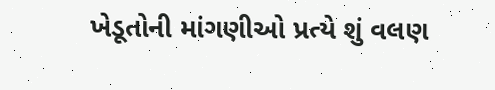ખેડૂતોની માંગણીઓ પ્રત્યે શું વલણ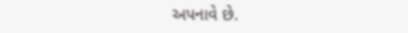અપનાવે છે.